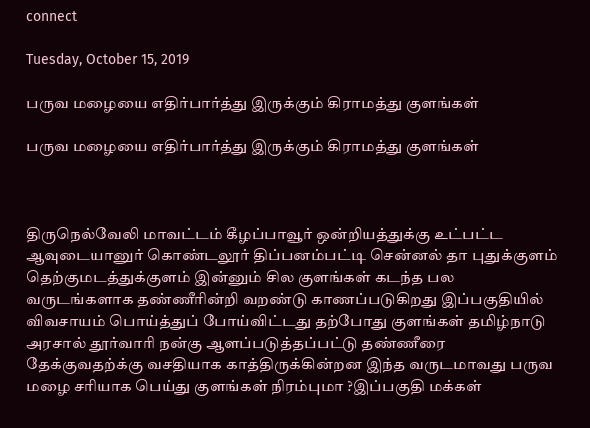connect

Tuesday, October 15, 2019

பருவ மழையை எதிர்பார்த்து இருக்கும் கிராமத்து குளங்கள்

பருவ மழையை எதிர்பார்த்து இருக்கும் கிராமத்து குளங்கள்



திருநெல்வேலி மாவட்டம் கீழப்பாவூர் ஒன்றியத்துக்கு உட்பட்ட ஆவுடையானுர் கொண்டலூர் திப்பனம்பட்டி சென்னல் தா புதுக்குளம் தெற்குமடத்துக்குளம் இன்னும் சில குளங்கள் கடந்த பல வருடங்களாக தண்ணீரின்றி வறண்டு காணப்படுகிறது இப்பகுதியில் விவசாயம் பொய்த்துப் போய்விட்டது தற்போது குளங்கள் தமிழ்நாடு அரசால் தூர்வாரி நன்கு ஆளப்படுத்தப்பட்டு தண்ணீரை தேக்குவதற்க்கு வசதியாக காத்திருக்கின்றன இந்த வருடமாவது பருவ மழை சரியாக பெய்து குளங்கள் நிரம்புமா ?இப்பகுதி மக்கள்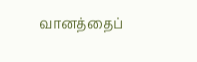வானத்தைப்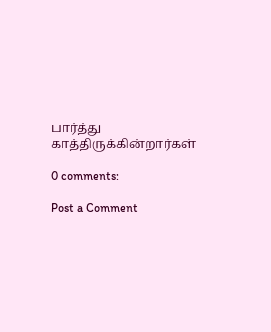பார்த்து காத்திருக்கின்றார்கள்

0 comments:

Post a Comment